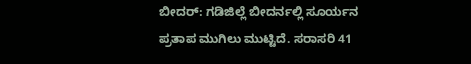ಬೀದರ್: ಗಡಿಜಿಲ್ಲೆ ಬೀದರ್ನಲ್ಲಿ ಸೂರ್ಯನ ಪ್ರತಾಪ ಮುಗಿಲು ಮುಟ್ಟಿದೆ. ಸರಾಸರಿ 41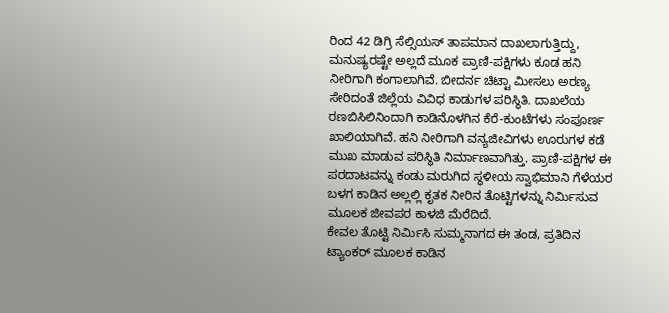ರಿಂದ 42 ಡಿಗ್ರಿ ಸೆಲ್ಸಿಯಸ್ ತಾಪಮಾನ ದಾಖಲಾಗುತ್ತಿದ್ದು, ಮನುಷ್ಯರಷ್ಟೇ ಅಲ್ಲದೆ ಮೂಕ ಪ್ರಾಣಿ-ಪಕ್ಷಿಗಳು ಕೂಡ ಹನಿ ನೀರಿಗಾಗಿ ಕಂಗಾಲಾಗಿವೆ. ಬೀದರ್ನ ಚಿಟ್ಟಾ ಮೀಸಲು ಅರಣ್ಯ ಸೇರಿದಂತೆ ಜಿಲ್ಲೆಯ ವಿವಿಧ ಕಾಡುಗಳ ಪರಿಸ್ಥಿತಿ. ದಾಖಲೆಯ ರಣಬಿಸಿಲಿನಿಂದಾಗಿ ಕಾಡಿನೊಳಗಿನ ಕೆರೆ-ಕುಂಟೆಗಳು ಸಂಪೂರ್ಣ ಖಾಲಿಯಾಗಿವೆ. ಹನಿ ನೀರಿಗಾಗಿ ವನ್ಯಜೀವಿಗಳು ಊರುಗಳ ಕಡೆ ಮುಖ ಮಾಡುವ ಪರಿಸ್ಥಿತಿ ನಿರ್ಮಾಣವಾಗಿತ್ತು. ಪ್ರಾಣಿ-ಪಕ್ಷಿಗಳ ಈ ಪರದಾಟವನ್ನು ಕಂಡು ಮರುಗಿದ ಸ್ಥಳೀಯ ಸ್ವಾಭಿಮಾನಿ ಗೆಳೆಯರ ಬಳಗ ಕಾಡಿನ ಅಲ್ಲಲ್ಲಿ ಕೃತಕ ನೀರಿನ ತೊಟ್ಟಿಗಳನ್ನು ನಿರ್ಮಿಸುವ ಮೂಲಕ ಜೀವಪರ ಕಾಳಜಿ ಮೆರೆದಿದೆ.
ಕೇವಲ ತೊಟ್ಟಿ ನಿರ್ಮಿಸಿ ಸುಮ್ಮನಾಗದ ಈ ತಂಡ, ಪ್ರತಿದಿನ ಟ್ಯಾಂಕರ್ ಮೂಲಕ ಕಾಡಿನ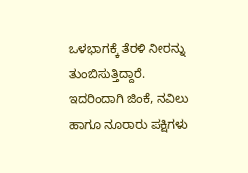ಒಳಭಾಗಕ್ಕೆ ತೆರಳಿ ನೀರನ್ನು ತುಂಬಿಸುತ್ತಿದ್ದಾರೆ. ಇದರಿಂದಾಗಿ ಜಿಂಕೆ, ನವಿಲು ಹಾಗೂ ನೂರಾರು ಪಕ್ಷಿಗಳು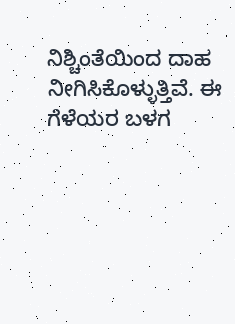ನಿಶ್ಚಿಂತೆಯಿಂದ ದಾಹ ನೀಗಿಸಿಕೊಳ್ಳುತ್ತಿವೆ. ಈ ಗೆಳೆಯರ ಬಳಗ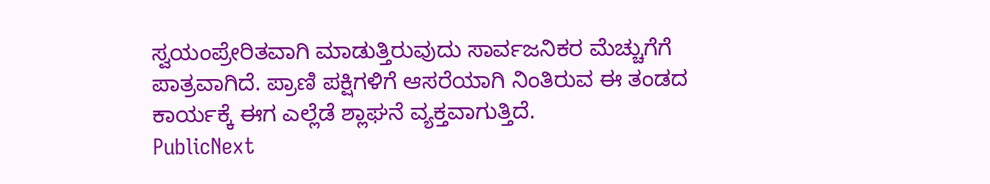ಸ್ವಯಂಪ್ರೇರಿತವಾಗಿ ಮಾಡುತ್ತಿರುವುದು ಸಾರ್ವಜನಿಕರ ಮೆಚ್ಚುಗೆಗೆ ಪಾತ್ರವಾಗಿದೆ. ಪ್ರಾಣಿ ಪಕ್ಷಿಗಳಿಗೆ ಆಸರೆಯಾಗಿ ನಿಂತಿರುವ ಈ ತಂಡದ ಕಾರ್ಯಕ್ಕೆ ಈಗ ಎಲ್ಲೆಡೆ ಶ್ಲಾಘನೆ ವ್ಯಕ್ತವಾಗುತ್ತಿದೆ.
PublicNext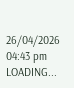26/04/2026 04:43 pm
LOADING...